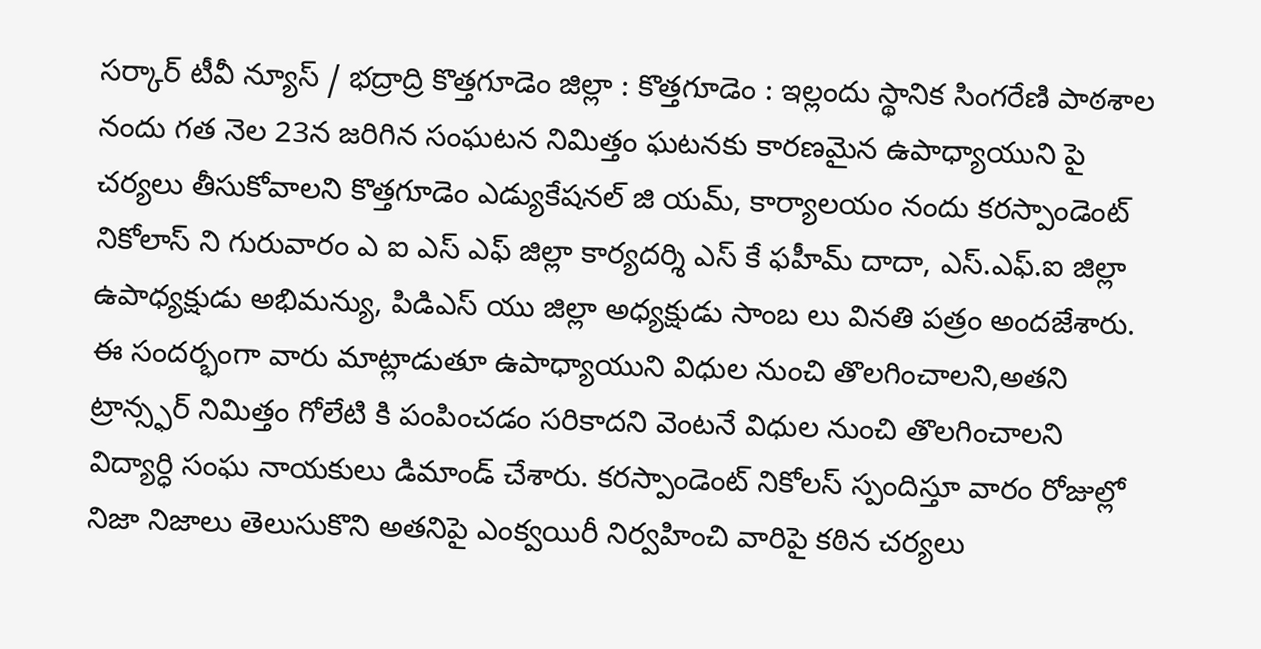సర్కార్ టీవీ న్యూస్ / భద్రాద్రి కొత్తగూడెం జిల్లా : కొత్తగూడెం : ఇల్లందు స్థానిక సింగరేణి పాఠశాల నందు గత నెల 23న జరిగిన సంఘటన నిమిత్తం ఘటనకు కారణమైన ఉపాధ్యాయుని పై చర్యలు తీసుకోవాలని కొత్తగూడెం ఎడ్యుకేషనల్ జి యమ్, కార్యాలయం నందు కరస్పాండెంట్ నికోలాస్ ని గురువారం ఎ ఐ ఎస్ ఎఫ్ జిల్లా కార్యదర్శి ఎస్ కే ఫహీమ్ దాదా, ఎస్.ఎఫ్.ఐ జిల్లా ఉపాధ్యక్షుడు అభిమన్యు, పిడిఎస్ యు జిల్లా అధ్యక్షుడు సాంబ లు వినతి పత్రం అందజేశారు. ఈ సందర్భంగా వారు మాట్లాడుతూ ఉపాధ్యాయుని విధుల నుంచి తొలగించాలని,అతని ట్రాన్స్ఫర్ నిమిత్తం గోలేటి కి పంపించడం సరికాదని వెంటనే విధుల నుంచి తొలగించాలని విద్యార్ధి సంఘ నాయకులు డిమాండ్ చేశారు. కరస్పాండెంట్ నికోలస్ స్పందిస్తూ వారం రోజుల్లో నిజా నిజాలు తెలుసుకొని అతనిపై ఎంక్వయిరీ నిర్వహించి వారిపై కఠిన చర్యలు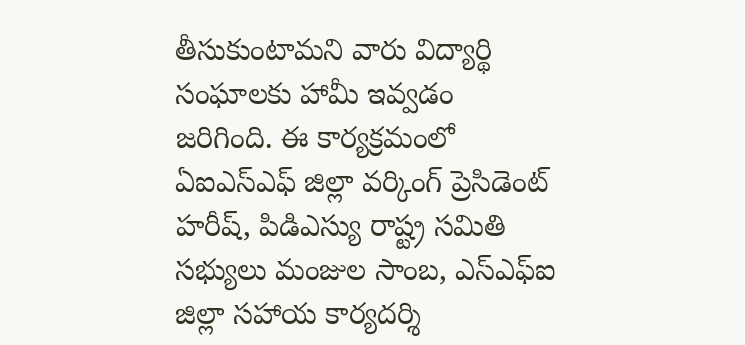తీసుకుంటామని వారు విద్యార్థి సంఘాలకు హామీ ఇవ్వడం జరిగింది. ఈ కార్యక్రమంలో ఏఐఎస్ఎఫ్ జిల్లా వర్కింగ్ ప్రెసిడెంట్ హరీష్, పిడిఎస్యు రాష్ట్ర సమితి సభ్యులు మంజుల సాంబ, ఎస్ఎఫ్ఐ జిల్లా సహాయ కార్యదర్శి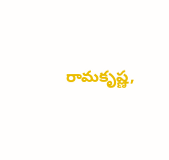రామకృష్ణ,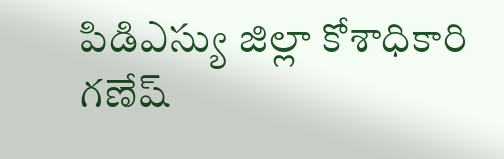పిడిఎస్యు జిల్లా కోశాధికారి గణేష్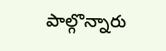పాల్గొన్నారు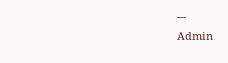---
Admin